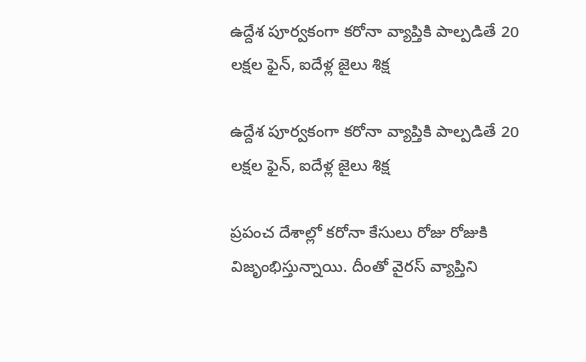ఉద్దేశ పూర్వకంగా కరోనా వ్యాప్తికి పాల్పడితే 20 లక్షల ఫైన్, ఐదేళ్ల జైలు శిక్ష

ఉద్దేశ పూర్వకంగా కరోనా వ్యాప్తికి పాల్పడితే 20 లక్షల ఫైన్, ఐదేళ్ల జైలు శిక్ష

ప్రపంచ దేశాల్లో కరోనా కేసులు రోజు రోజుకి విజృంభిస్తున్నాయి. దీంతో వైరస్ వ్యాప్తిని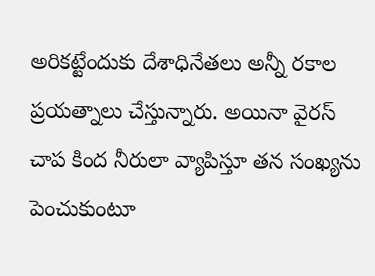అరికట్టేందుకు దేశాధినేతలు అన్నీ రకాల ప్రయత్నాలు చేస్తున్నారు. అయినా వైరస్ చాప కింద నీరులా వ్యాపిస్తూ తన సంఖ్యను పెంచుకుంటూ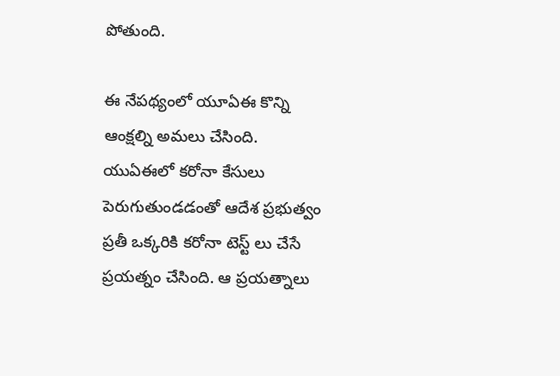పోతుంది.

ఈ నేపథ్యంలో యూఏఈ కొన్ని ఆంక్షల్ని అమలు చేసింది. యుఏఈలో కరోనా కేసులు పెరుగుతుండడంతో ఆదేశ ప్రభుత్వం ప్రతీ ఒక్కరికి కరోనా టెస్ట్ లు చేసే ప్రయత్నం చేసింది. ఆ ప్రయత్నాలు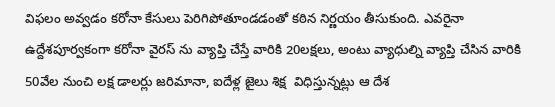విఫలం అవ్వడం కరోనా కేసులు పెరిగిపోతూండడంతో కఠిన నిర్ణయం తీసుకుంది. ఎవరైనా ఉద్దేశపూర్వకంగా కరోనా వైరస్ ను వ్యాప్తి చేస్తే వారికి 20లక్షలు, అంటు వ్యాధుల్ని వ్యాప్తి చేసిన వారికి 50వేల నుంచి లక్ష డాలర్లు జరిమానా, ఐదేళ్ల జైలు శిక్ష  విధిస్తున్నట్లు ఆ దేశ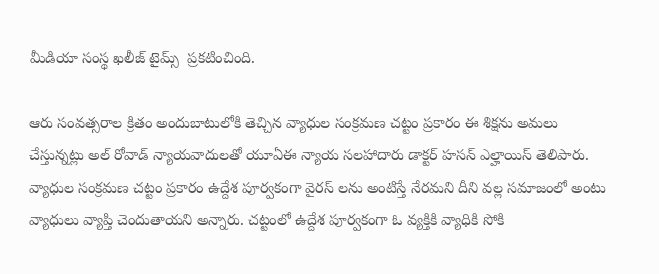మీడియా సంస్థ ఖలీజ్ టైమ్స్  ప్రకటించింది.

ఆరు సంవత్సరాల క్రితం అందుబాటులోకి తెచ్చిన వ్యాధుల సంక్రమణ చట్టం ప్రకారం ఈ శిక్షను అమలు చేస్తున్నట్లు అల్ రోవాడ్ న్యాయవాదులతో యూఏఈ న్యాయ సలహాదారు డాక్టర్ హసన్ ఎల్హాయిస్ తెలిపారు. వ్యాధుల సంక్రమణ చట్టం ప్రకారం ఉద్దేశ పూర్వకంగా వైరస్ లను అంటిస్తే నేరమని దీని వల్ల సమాజంలో అంటు వ్యాధులు వ్యాప్తి చెందుతాయని అన్నారు. చట్టంలో ఉద్దేశ పూర్వకంగా ఓ వ్యక్తికి వ్యాధికి సోకి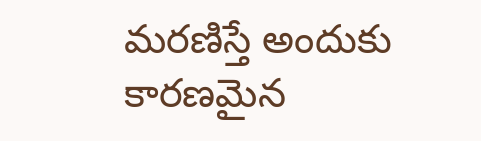మరణిస్తే అందుకు కారణమైన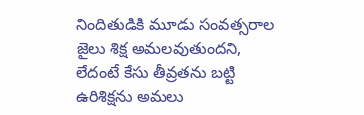నిందితుడికి మూడు సంవత్సరాల జైలు శిక్ష అమలవుతుందని, లేదంటే కేసు తీవ్రతను బట్టి ఉరిశిక్షను అమలు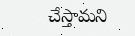చేస్తామని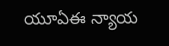యూఏఈ న్యాయ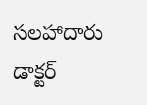సలహాదారు డాక్టర్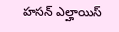హసన్ ఎల్హాయిస్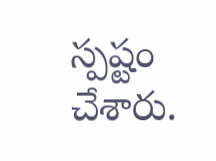స్పష్టం చేశారు.